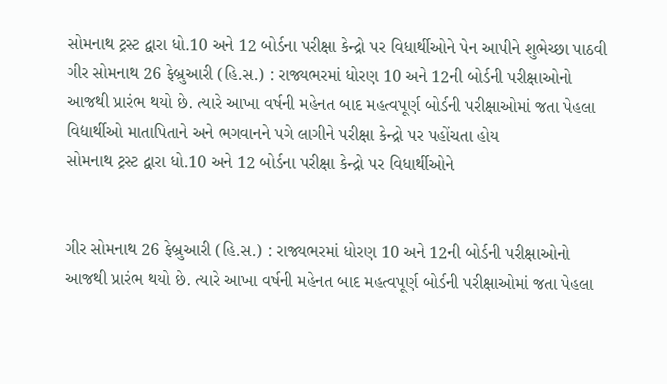સોમનાથ ટ્રસ્ટ દ્વારા ધો.10 અને 12 બોર્ડના પરીક્ષા કેન્દ્રો પર વિધાર્થીઓને પેન આપીને શુભેચ્છા પાઠવી
ગીર સોમનાથ 26 ફેબ્રુઆરી (હિ.સ.) : રાજ્યભરમાં ધોરણ 10 અને 12ની બોર્ડની પરીક્ષાઓનો આજથી પ્રારંભ થયો છે. ત્યારે આખા વર્ષની મહેનત બાદ મહત્વપૂર્ણ બોર્ડની પરીક્ષાઓમાં જતા પેહલા વિદ્યાર્થીઓ માતાપિતાને અને ભગવાનને પગે લાગીને પરીક્ષા કેન્દ્રો પર પહોંચતા હોય
સોમનાથ ટ્રસ્ટ દ્વારા ધો.10 અને 12 બોર્ડના પરીક્ષા કેન્દ્રો પર વિધાર્થીઓને


ગીર સોમનાથ 26 ફેબ્રુઆરી (હિ.સ.) : રાજ્યભરમાં ધોરણ 10 અને 12ની બોર્ડની પરીક્ષાઓનો આજથી પ્રારંભ થયો છે. ત્યારે આખા વર્ષની મહેનત બાદ મહત્વપૂર્ણ બોર્ડની પરીક્ષાઓમાં જતા પેહલા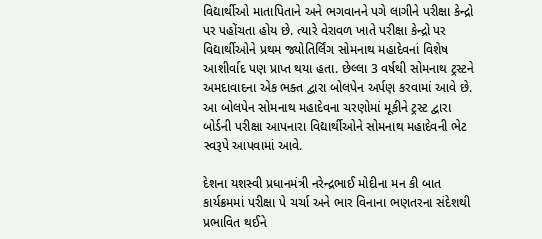વિદ્યાર્થીઓ માતાપિતાને અને ભગવાનને પગે લાગીને પરીક્ષા કેન્દ્રો પર પહોંચતા હોય છે. ત્યારે વેરાવળ ખાતે પરીક્ષા કેન્દ્રો પર વિદ્યાર્થીઓને પ્રથમ જ્યોતિર્લિંગ સોમનાથ મહાદેવનાં વિશેષ આશીર્વાદ પણ પ્રાપ્ત થયા હતા. છેલ્લા 3 વર્ષથી સોમનાથ ટ્રસ્ટને અમદાવાદના એક ભક્ત દ્વારા બોલપેન અર્પણ કરવામાં આવે છે. આ બોલપેન સોમનાથ મહાદેવના ચરણોમાં મૂકીને ટ્રસ્ટ દ્વારા બોર્ડની પરીક્ષા આપનારા વિદ્યાર્થીઓને સોમનાથ મહાદેવની ભેટ સ્વરૂપે આપવામાં આવે.

દેશના યશસ્વી પ્રધાનમંત્રી નરેન્દ્રભાઈ મોદીના મન કી બાત કાર્યક્રમમાં પરીક્ષા પે ચર્ચા અને ભાર વિનાના ભણતરના સંદેશથી પ્રભાવિત થઈને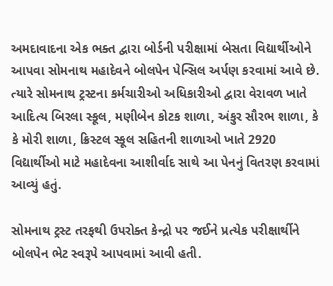અમદાવાદના એક ભક્ત દ્વારા બોર્ડની પરીક્ષામાં બેસતા વિદ્યાર્થીઓને આપવા સોમનાથ મહાદેવને બોલપેન પેન્સિલ અર્પણ કરવામાં આવે છે. ત્યારે સોમનાથ ટ્રસ્ટના કર્મચારીઓ અધિકારીઓ દ્વારા વેરાવળ ખાતે આદિત્ય બિરલા સ્કૂલ, મણીબેન કોટક શાળા, અંકુર સૌરભ શાળા, કે કે મોરી શાળા, ક્રિસ્ટલ સ્કૂલ સહિતની શાળાઓ ખાતે 2920 વિદ્યાર્થીઓ માટે મહાદેવના આશીર્વાદ સાથે આ પેનનું વિતરણ કરવામાં આવ્યું હતું.

સોમનાથ ટ્રસ્ટ તરફથી ઉપરોક્ત કેન્દ્રો પર જઈને પ્રત્યેક પરીક્ષાર્થીને બોલપેન ભેટ સ્વરૂપે આપવામાં આવી હતી.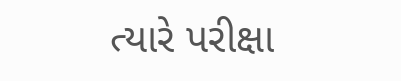ત્યારે પરીક્ષા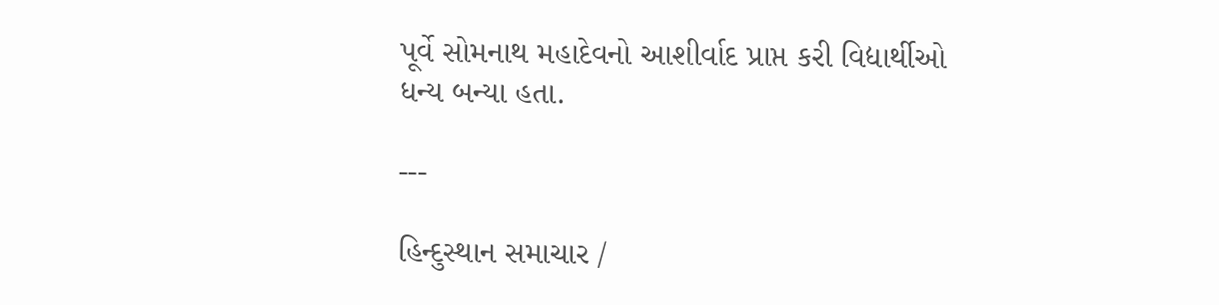પૂર્વે સોમનાથ મહાદેવનો આશીર્વાદ પ્રાપ્ત કરી વિદ્યાર્થીઓ ધન્ય બન્યા હતા.

---

હિન્દુસ્થાન સમાચાર /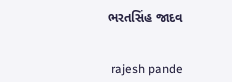ભરતસિંહ જાદવ


 rajesh pande